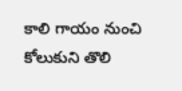కాలి గాయం నుంచి కోలుకుని తొలి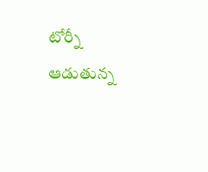టోర్నీ ఆడుతున్న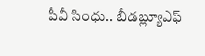పీవీ సింధు.. బీడబ్ల్యూఎఫ్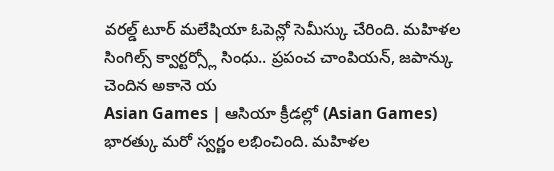వరల్డ్ టూర్ మలేషియా ఓపెన్లో సెమీస్కు చేరింది. మహిళల సింగిల్స్ క్వార్టర్స్లో సింధు.. ప్రపంచ చాంపియన్, జపాన్కు చెందిన అకానె య
Asian Games | ఆసియా క్రీడల్లో (Asian Games) భారత్కు మరో స్వర్ణం లభించింది. మహిళల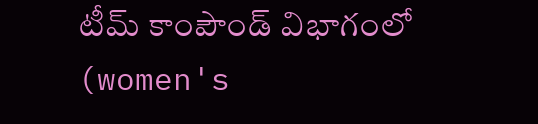టీమ్ కాంపౌండ్ విభాగంలో (women's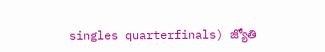singles quarterfinals) జ్యోతి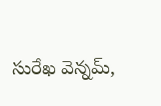సురేఖ వెన్నమ్,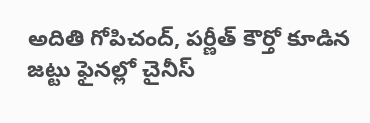అదితి గోపిచంద్, పర్ణీత్ కౌర్తో కూడిన జట్టు ఫైనల్లో చైనీస్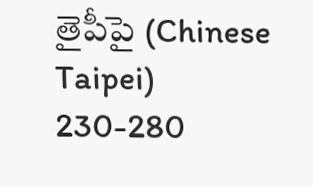తైపీపై (Chinese Taipei) 230-280